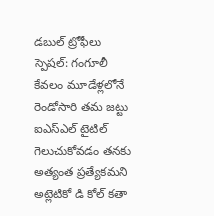డబుల్ ట్రోఫీలు స్పెషల్: గంగూలీ
కేవలం మూడేళ్లలోనే రెండోసారి తమ జట్టు ఐఎస్ఎల్ టైటిల్ గెలుచుకోవడం తనకు అత్యంత ప్రత్యేకమని అట్లెటికో డి కోల్ కతా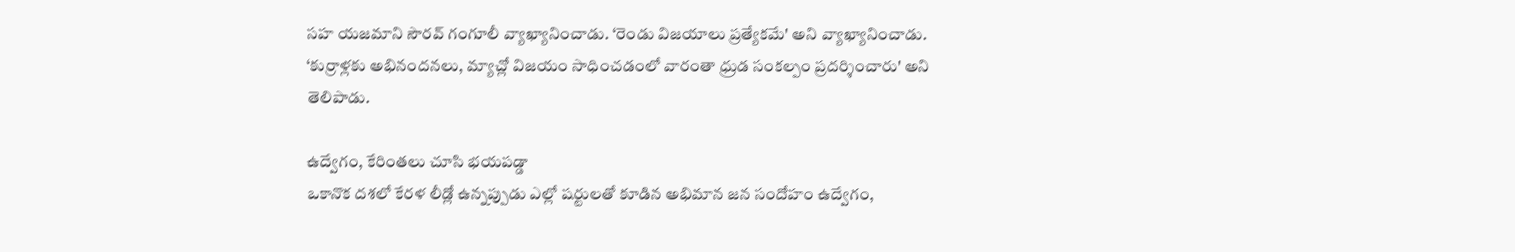సహ యజమాని సౌరవ్ గంగూలీ వ్యాఖ్యానించాడు. ‘రెండు విజయాలు ప్రత్యేకమే' అని వ్యాఖ్యానించాడు. ‘కుర్రాళ్లకు అభినందనలు, మ్యాచ్లో విజయం సాధించడంలో వారంతా ధ్రుడ సంకల్పం ప్రదర్శించారు' అని తెలిపాడు.

ఉద్వేగం, కేరింతలు చూసి భయపడ్డా
ఒకానొక దశలో కేరళ లీడ్లో ఉన్నప్పుడు ఎల్లో షర్టులతో కూడిన అభిమాన జన సందోహం ఉద్వేగం,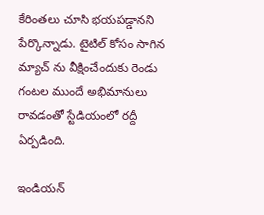కేరింతలు చూసి భయపడ్డానని పేర్కొన్నాడు. టైటిల్ కోసం సాగిన మ్యాచ్ ను వీక్షించేందుకు రెండు గంటల ముందే అభిమానులు రావడంతో స్టేడియంలో రద్దీ ఏర్పడింది.

ఇండియన్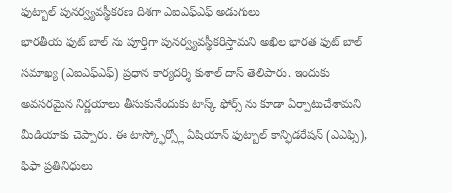ఫుట్బాల్ పునర్వ్యవస్థీకరణ దిశగా ఎఐఎఫ్ఎఫ్ అడుగులు
భారతీయ ఫుట్ బాల్ ను పూర్తిగా పునర్వ్యవస్థీకరిస్తామని అఖిల భారత ఫుట్ బాల్ సమాఖ్య (ఎఐఎఫ్ఎఫ్) ప్రధాన కార్యదర్శి కుశాల్ దాస్ తెలిపారు. ఇందుకు అవసరమైన నిర్ణయాలు తీసుకునేందుకు టాస్క్ ఫోర్స్ ను కూడా ఏర్పాటుచేశామని మీడియాకు చెప్పారు. ఈ టాస్క్ఫోర్స్లో ఏషియాన్ ఫుట్బాల్ కాన్ఫిడరేషన్ (ఎఎఫ్సి), ఫిఫా ప్రతినిధులు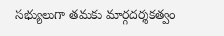సభ్యులుగా తమకు మార్గదర్శకత్వం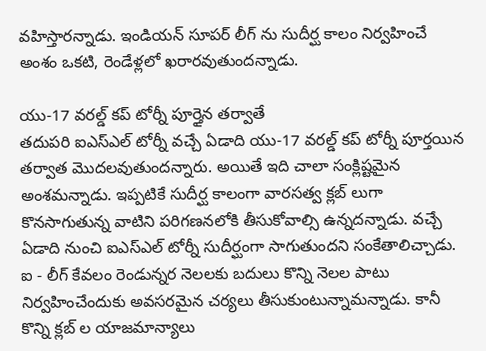వహిస్తారన్నాడు. ఇండియన్ సూపర్ లీగ్ ను సుదీర్ఘ కాలం నిర్వహించే అంశం ఒకటి, రెండేళ్లలో ఖరారవుతుందన్నాడు.

యు-17 వరల్డ్ కప్ టోర్నీ పూర్తైన తర్వాతే
తదుపరి ఐఎస్ఎల్ టోర్నీ వచ్చే ఏడాది యు-17 వరల్డ్ కప్ టోర్నీ పూర్తయిన తర్వాత మొదలవుతుందన్నారు. అయితే ఇది చాలా సంక్లిష్టమైన అంశమన్నాడు. ఇప్పటికే సుదీర్ఘ కాలంగా వారసత్వ క్లబ్ లుగా కొనసాగుతున్న వాటిని పరిగణనలోకి తీసుకోవాల్సి ఉన్నదన్నాడు. వచ్చే ఏడాది నుంచి ఐఎస్ఎల్ టోర్నీ సుదీర్ఘంగా సాగుతుందని సంకేతాలిచ్చాడు. ఐ - లీగ్ కేవలం రెండున్నర నెలలకు బదులు కొన్ని నెలల పాటు నిర్వహించేందుకు అవసరమైన చర్యలు తీసుకుంటున్నామన్నాడు. కానీ కొన్ని క్లబ్ ల యాజమాన్యాలు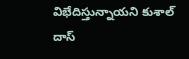విభేదిస్తున్నాయని కుశాల్ దాస్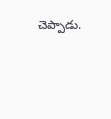చెప్పాడు.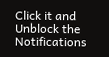Click it and Unblock the Notifications